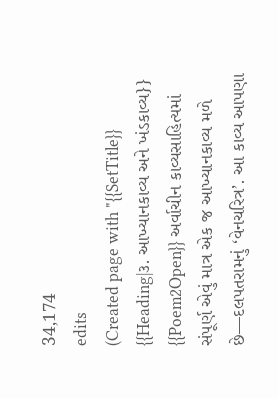34,174
edits
(Created page with "{{SetTitle}} {{Heading|૩. આખ્યાનકાવ્ય અને ખંડકાવ્ય}} {{Poem2Open}} અર્વાચીન કાવ્યસાહિત્યમાં સંપૂર્ણ એવું માત્ર એક જ આખ્યાનકાવ્ય મળે છે—દલપતરામનું ‘વેનચરિત્ર’. આ કાવ્ય આપણા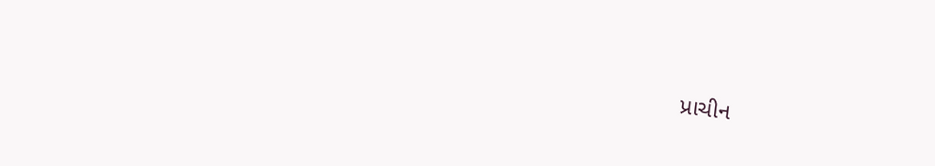પ્રાચીન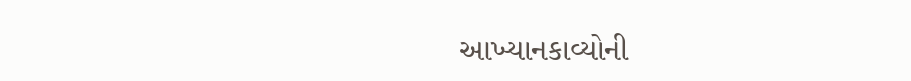આખ્યાનકાવ્યોની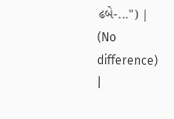ઢબે-...") |
(No difference)
|